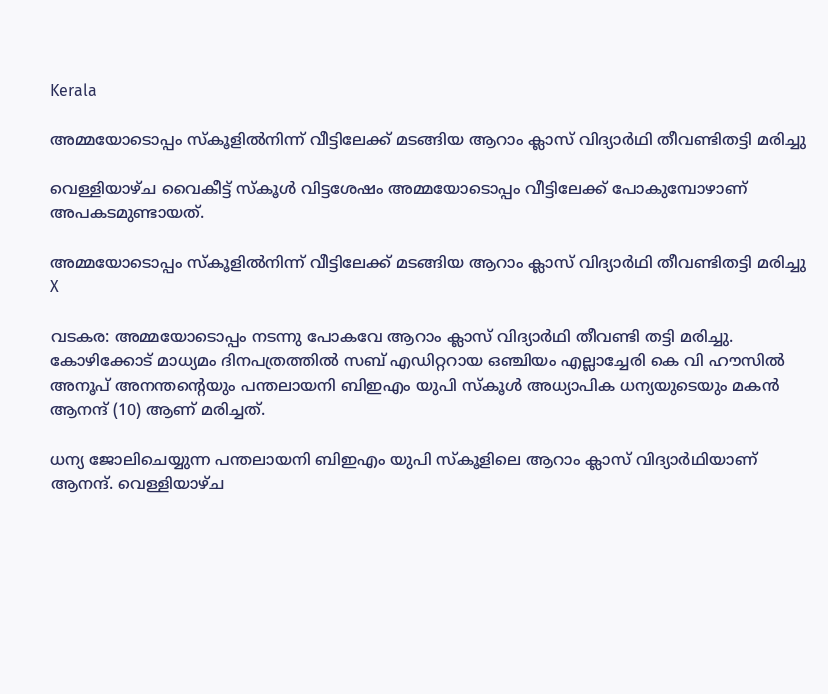Kerala

അമ്മയോടൊപ്പം സ്കൂളില്‍നിന്ന് വീട്ടിലേക്ക് മടങ്ങിയ ആറാം ക്ലാസ് വിദ്യാര്‍ഥി തീവണ്ടിതട്ടി മരിച്ചു

വെള്ളിയാഴ്ച വൈകീട്ട് സ്‌കൂള്‍ വിട്ടശേഷം അമ്മയോടൊപ്പം വീട്ടിലേക്ക് പോകുമ്പോഴാണ് അപകടമുണ്ടായത്.

അമ്മയോടൊപ്പം സ്കൂളില്‍നിന്ന് വീട്ടിലേക്ക് മടങ്ങിയ ആറാം ക്ലാസ് വിദ്യാര്‍ഥി തീവണ്ടിതട്ടി മരിച്ചു
X

വടകര: അമ്മയോടൊപ്പം നടന്നു പോകവേ ആറാം ക്ലാസ് വിദ്യാര്‍ഥി തീവണ്ടി തട്ടി മരിച്ചു. കോഴിക്കോട് മാധ്യമം ദിനപത്രത്തില്‍ സബ് എഡിറ്ററായ ഒഞ്ചിയം എല്ലാച്ചേരി കെ വി ഹൗസില്‍ അനൂപ് അനന്തന്റെയും പന്തലായനി ബിഇഎം യുപി സ്‌കൂള്‍ അധ്യാപിക ധന്യയുടെയും മകന്‍ ആനന്ദ് (10) ആണ് മരിച്ചത്.

ധന്യ ജോലിചെയ്യുന്ന പന്തലായനി ബിഇഎം യുപി സ്‌കൂളിലെ ആറാം ക്ലാസ് വിദ്യാര്‍ഥിയാണ് ആനന്ദ്. വെള്ളിയാഴ്ച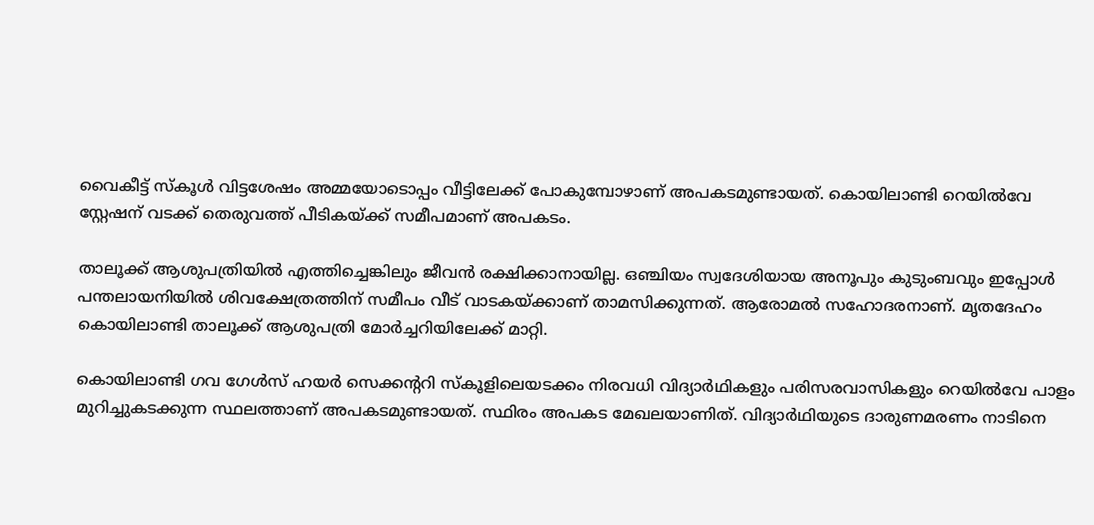വൈകീട്ട് സ്‌കൂള്‍ വിട്ടശേഷം അമ്മയോടൊപ്പം വീട്ടിലേക്ക് പോകുമ്പോഴാണ് അപകടമുണ്ടായത്. കൊയിലാണ്ടി റെയില്‍വേ സ്റ്റേഷന് വടക്ക് തെരുവത്ത് പീടികയ്ക്ക് സമീപമാണ് അപകടം.

താലൂക്ക് ആശുപത്രിയില്‍ എത്തിച്ചെങ്കിലും ജീവന്‍ രക്ഷിക്കാനായില്ല. ഒഞ്ചിയം സ്വദേശിയായ അനൂപും കുടുംബവും ഇപ്പോള്‍ പന്തലായനിയില്‍ ശിവക്ഷേത്രത്തിന് സമീപം വീട് വാടകയ്ക്കാണ് താമസിക്കുന്നത്. ആരോമല്‍ സഹോദരനാണ്. മൃതദേഹം കൊയിലാണ്ടി താലൂക്ക് ആശുപത്രി മോര്‍ച്ചറിയിലേക്ക് മാറ്റി.

കൊയിലാണ്ടി ഗവ ഗേള്‍സ് ഹയര്‍ സെക്കന്ററി സ്‌കൂളിലെയടക്കം നിരവധി വിദ്യാര്‍ഥികളും പരിസരവാസികളും റെയില്‍വേ പാളം മുറിച്ചുകടക്കുന്ന സ്ഥലത്താണ് അപകടമുണ്ടായത്. സ്ഥിരം അപകട മേഖലയാണിത്. വിദ്യാര്‍ഥിയുടെ ദാരുണമരണം നാടിനെ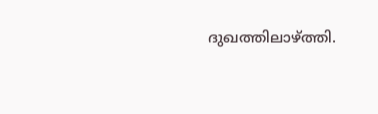ദുഖത്തിലാഴ്ത്തി.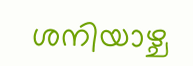ശനിയാഴ്ച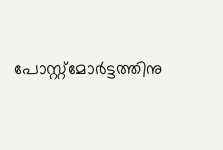പോസ്റ്റ്‌മോര്‍ട്ടത്തിനു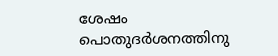ശേഷം പൊതുദര്‍ശനത്തിനു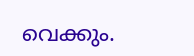വെക്കും.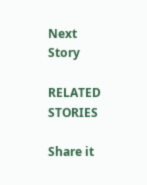Next Story

RELATED STORIES

Share it